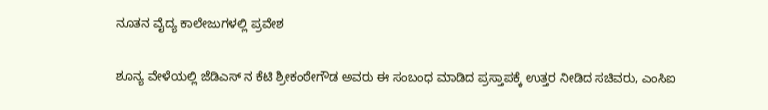ನೂತನ ವೈದ್ಯ ಕಾಲೇಜುಗಳಲ್ಲಿ ಪ್ರವೇಶ

ಶೂನ್ಯ ವೇಳೆಯಲ್ಲಿ ಜೆಡಿಎಸ್ ನ ಕೆಟಿ ಶ್ರೀಕಂಠೇಗೌಡ ಅವರು ಈ ಸಂಬಂಧ ಮಾಡಿದ ಪ್ರಸ್ತಾಪಕ್ಕೆ ಉತ್ತರ ನೀಡಿದ ಸಚಿವರು, ಎಂಸಿಐ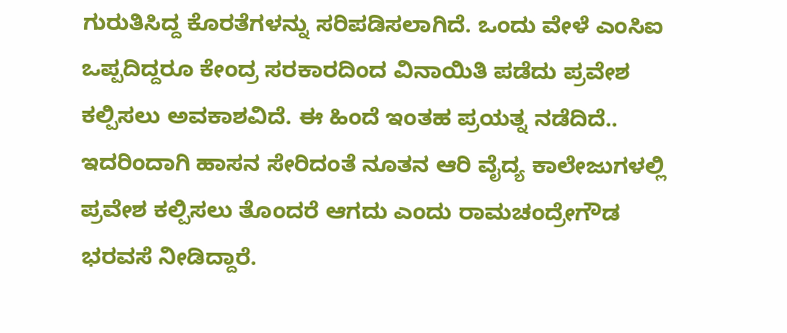ಗುರುತಿಸಿದ್ದ ಕೊರತೆಗಳನ್ನು ಸರಿಪಡಿಸಲಾಗಿದೆ. ಒಂದು ವೇಳೆ ಎಂಸಿಐ ಒಪ್ಪದಿದ್ದರೂ ಕೇಂದ್ರ ಸರಕಾರದಿಂದ ವಿನಾಯಿತಿ ಪಡೆದು ಪ್ರವೇಶ ಕಲ್ಪಿಸಲು ಅವಕಾಶವಿದೆ. ಈ ಹಿಂದೆ ಇಂತಹ ಪ್ರಯತ್ನ ನಡೆದಿದೆ.. ಇದರಿಂದಾಗಿ ಹಾಸನ ಸೇರಿದಂತೆ ನೂತನ ಆರಿ ವೈದ್ಯ ಕಾಲೇಜುಗಳಲ್ಲಿ ಪ್ರವೇಶ ಕಲ್ಪಿಸಲು ತೊಂದರೆ ಆಗದು ಎಂದು ರಾಮಚಂದ್ರೇಗೌಡ ಭರವಸೆ ನೀಡಿದ್ದಾರೆ.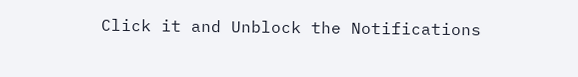Click it and Unblock the Notifications